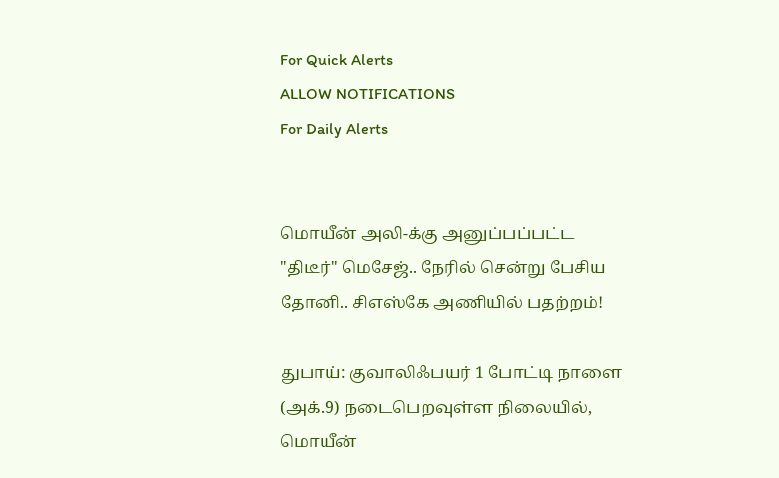For Quick Alerts
ALLOW NOTIFICATIONS
For Daily Alerts


மொயீன் அலி-க்கு அனுப்பப்பட்ட "திடீர்" மெசேஜ்.. நேரில் சென்று பேசிய தோனி.. சிஎஸ்கே அணியில் பதற்றம்!

துபாய்: குவாலிஃபயர் 1 போட்டி நாளை (அக்.9) நடைபெறவுள்ள நிலையில், மொயீன்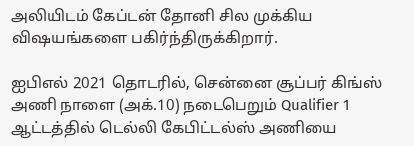அலியிடம் கேப்டன் தோனி சில முக்கிய விஷயங்களை பகிர்ந்திருக்கிறார்.

ஐபிஎல் 2021 தொடரில், சென்னை சூப்பர் கிங்ஸ் அணி நாளை (அக்.10) நடைபெறும் Qualifier 1 ஆட்டத்தில் டெல்லி கேபிட்டல்ஸ் அணியை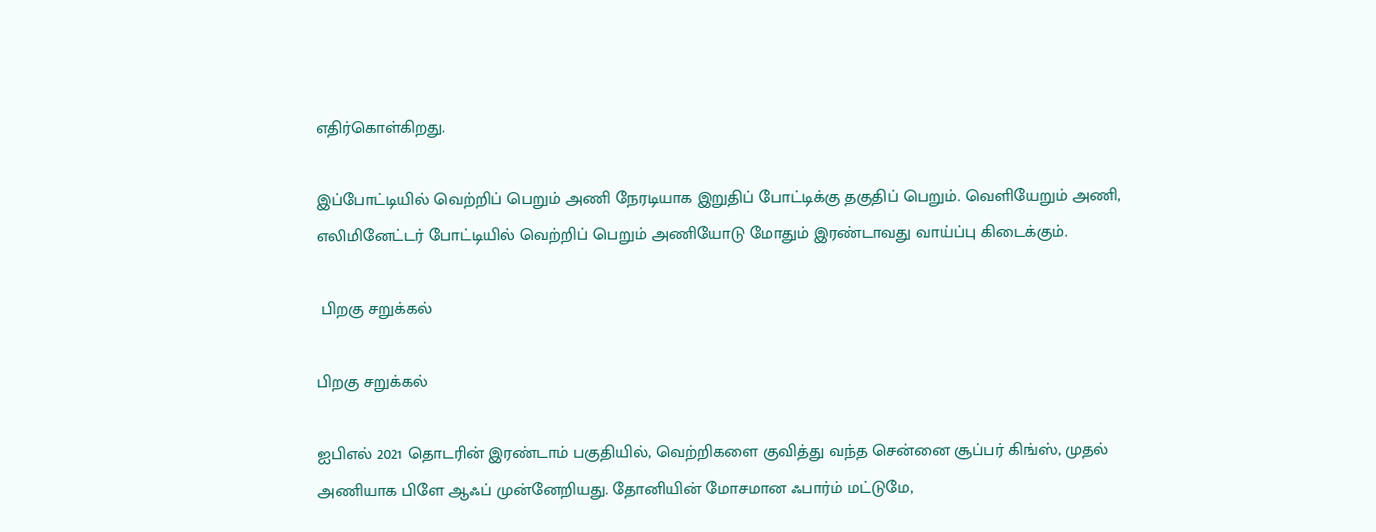எதிர்கொள்கிறது.

இப்போட்டியில் வெற்றிப் பெறும் அணி நேரடியாக இறுதிப் போட்டிக்கு தகுதிப் பெறும். வெளியேறும் அணி, எலிமினேட்டர் போட்டியில் வெற்றிப் பெறும் அணியோடு மோதும் இரண்டாவது வாய்ப்பு கிடைக்கும்.

 பிறகு சறுக்கல்

பிறகு சறுக்கல்

ஐபிஎல் 2021 தொடரின் இரண்டாம் பகுதியில், வெற்றிகளை குவித்து வந்த சென்னை சூப்பர் கிங்ஸ், முதல் அணியாக பிளே ஆஃப் முன்னேறியது. தோனியின் மோசமான ஃபார்ம் மட்டுமே,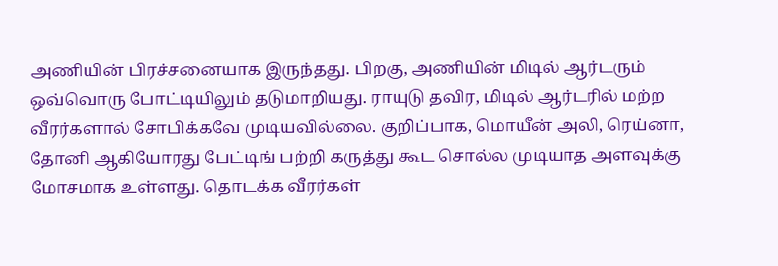அணியின் பிரச்சனையாக இருந்தது. பிறகு, அணியின் மிடில் ஆர்டரும் ஒவ்வொரு போட்டியிலும் தடுமாறியது. ராயுடு தவிர, மிடில் ஆர்டரில் மற்ற வீரர்களால் சோபிக்கவே முடியவில்லை. குறிப்பாக, மொயீன் அலி, ரெய்னா, தோனி ஆகியோரது பேட்டிங் பற்றி கருத்து கூட சொல்ல முடியாத அளவுக்கு மோசமாக உள்ளது. தொடக்க வீரர்கள்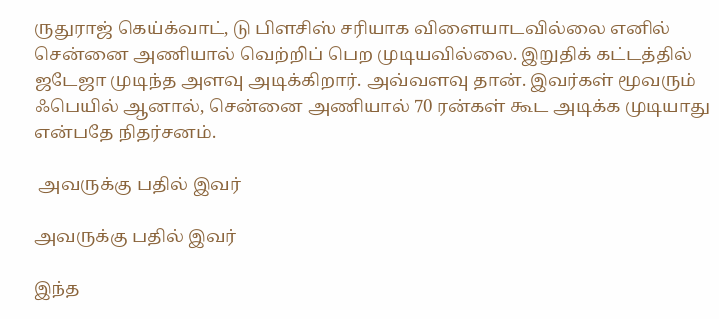ருதுராஜ் கெய்க்வாட், டு பிளசிஸ் சரியாக விளையாடவில்லை எனில் சென்னை அணியால் வெற்றிப் பெற முடியவில்லை. இறுதிக் கட்டத்தில் ஜடேஜா முடிந்த அளவு அடிக்கிறார். அவ்வளவு தான். இவர்கள் மூவரும் ஃபெயில் ஆனால், சென்னை அணியால் 70 ரன்கள் கூட அடிக்க முடியாது என்பதே நிதர்சனம்.

 அவருக்கு பதில் இவர்

அவருக்கு பதில் இவர்

இந்த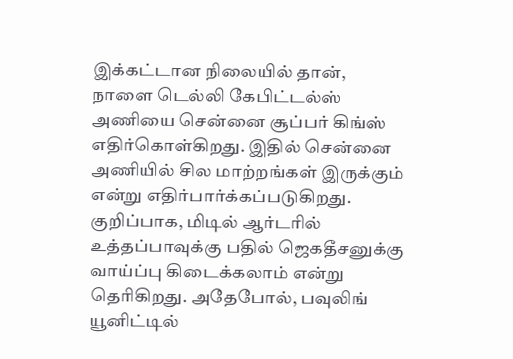இக்கட்டான நிலையில் தான், நாளை டெல்லி கேபிட்டல்ஸ் அணியை சென்னை சூப்பர் கிங்ஸ் எதிர்கொள்கிறது. இதில் சென்னை அணியில் சில மாற்றங்கள் இருக்கும் என்று எதிர்பார்க்கப்படுகிறது. குறிப்பாக, மிடில் ஆர்டரில் உத்தப்பாவுக்கு பதில் ஜெகதீசனுக்கு வாய்ப்பு கிடைக்கலாம் என்று தெரிகிறது. அதேபோல், பவுலிங் யூனிட்டில்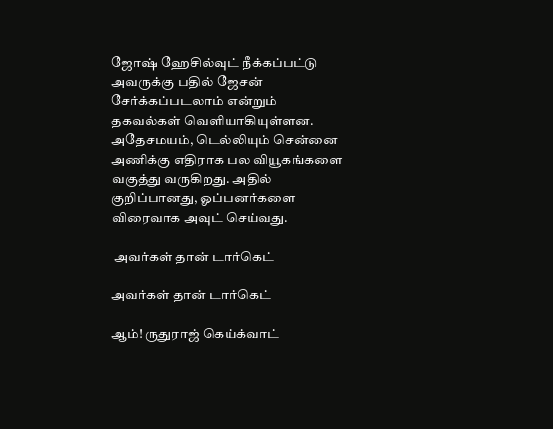ஜோஷ் ஹேசில்வுட் நீக்கப்பட்டு அவருக்கு பதில் ஜேசன் சேர்க்கப்படலாம் என்றும் தகவல்கள் வெளியாகியுள்ளன. அதேசமயம், டெல்லியும் சென்னை அணிக்கு எதிராக பல வியூகங்களை வகுத்து வருகிறது. அதில் குறிப்பானது, ஓப்பனர்களை விரைவாக அவுட் செய்வது.

 அவர்கள் தான் டார்கெட்

அவர்கள் தான் டார்கெட்

ஆம்! ருதுராஜ் கெய்க்வாட்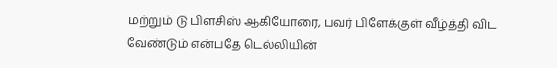மற்றும் டு பிளசிஸ் ஆகியோரை, பவர் பிளேக்குள் வீழ்த்தி விட வேண்டும் என்பதே டெல்லியின்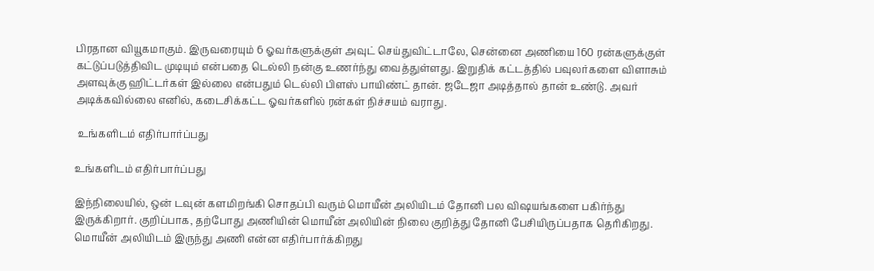பிரதான வியூகமாகும். இருவரையும் 6 ஓவர்களுக்குள் அவுட் செய்துவிட்டாலே, சென்னை அணியை 160 ரன்களுக்குள் கட்டுப்படுத்திவிட முடியும் என்பதை டெல்லி நன்கு உணர்ந்து வைத்துள்ளது. இறுதிக் கட்டத்தில் பவுலர்களை விளாசும் அளவுக்கு ஹிட்டர்கள் இல்லை என்பதும் டெல்லி பிளஸ் பாயிண்ட் தான். ஜடேஜா அடித்தால் தான் உண்டு. அவர் அடிக்கவில்லை எனில், கடைசிக்கட்ட ஓவர்களில் ரன்கள் நிச்சயம் வராது.

 உங்களிடம் எதிர்பார்ப்பது

உங்களிடம் எதிர்பார்ப்பது

இந்நிலையில், ஒன் டவுன் களமிறங்கி சொதப்பி வரும் மொயீன் அலியிடம் தோனி பல விஷயங்களை பகிர்ந்து இருக்கிறார். குறிப்பாக, தற்போது அணியின் மொயீன் அலியின் நிலை குறித்து தோனி பேசியிருப்பதாக தெரிகிறது. மொயீன் அலியிடம் இருந்து அணி என்ன எதிர்பார்க்கிறது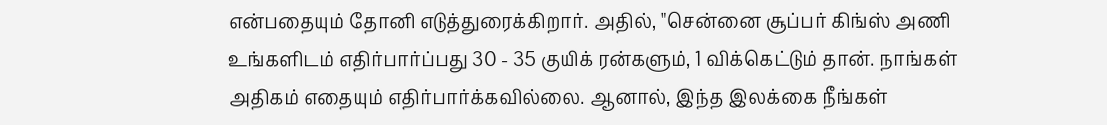என்பதையும் தோனி எடுத்துரைக்கிறார். அதில், "சென்னை சூப்பர் கிங்ஸ் அணி உங்களிடம் எதிர்பார்ப்பது 30 - 35 குயிக் ரன்களும், 1 விக்கெட்டும் தான். நாங்கள் அதிகம் எதையும் எதிர்பார்க்கவில்லை. ஆனால், இந்த இலக்கை நீங்கள்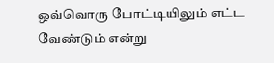ஒவ்வொரு போட்டியிலும் எட்ட வேண்டும் என்று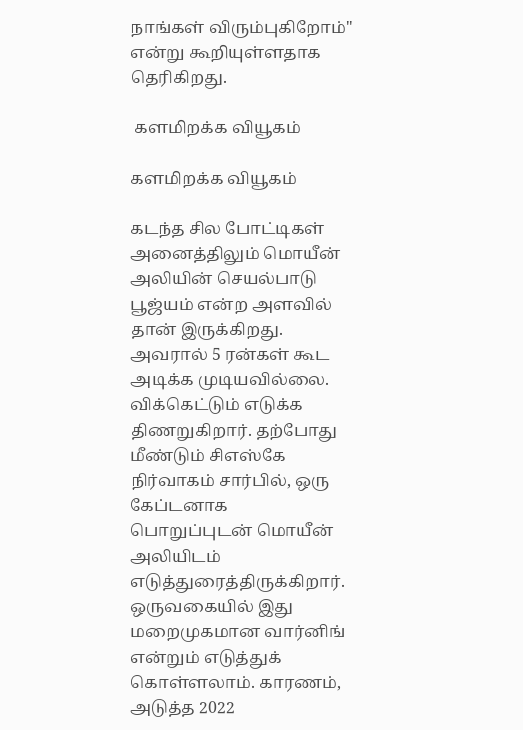நாங்கள் விரும்புகிறோம்" என்று கூறியுள்ளதாக தெரிகிறது.

 களமிறக்க வியூகம்

களமிறக்க வியூகம்

கடந்த சில போட்டிகள் அனைத்திலும் மொயீன் அலியின் செயல்பாடு பூஜ்யம் என்ற அளவில் தான் இருக்கிறது. அவரால் 5 ரன்கள் கூட அடிக்க முடியவில்லை. விக்கெட்டும் எடுக்க திணறுகிறார். தற்போது மீண்டும் சிஎஸ்கே நிர்வாகம் சார்பில், ஒரு கேப்டனாக பொறுப்புடன் மொயீன் அலியிடம் எடுத்துரைத்திருக்கிறார். ஒருவகையில் இது மறைமுகமான வார்னிங் என்றும் எடுத்துக் கொள்ளலாம். காரணம், அடுத்த 2022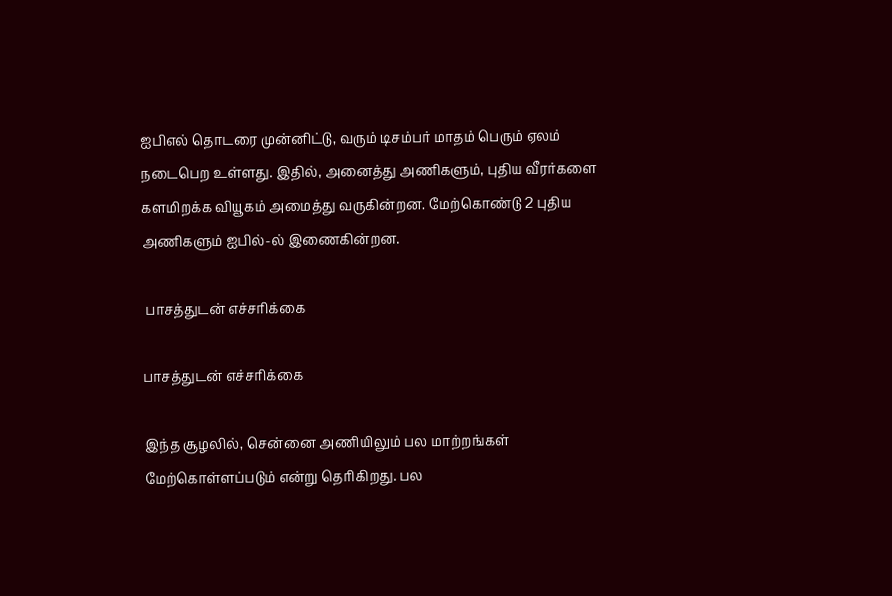ஐபிஎல் தொடரை முன்னிட்டு, வரும் டிசம்பர் மாதம் பெரும் ஏலம் நடைபெற உள்ளது. இதில், அனைத்து அணிகளும், புதிய வீரர்களை களமிறக்க வியூகம் அமைத்து வருகின்றன. மேற்கொண்டு 2 புதிய அணிகளும் ஐபில்-ல் இணைகின்றன.

 பாசத்துடன் எச்சரிக்கை

பாசத்துடன் எச்சரிக்கை

இந்த சூழலில், சென்னை அணியிலும் பல மாற்றங்கள் மேற்கொள்ளப்படும் என்று தெரிகிறது. பல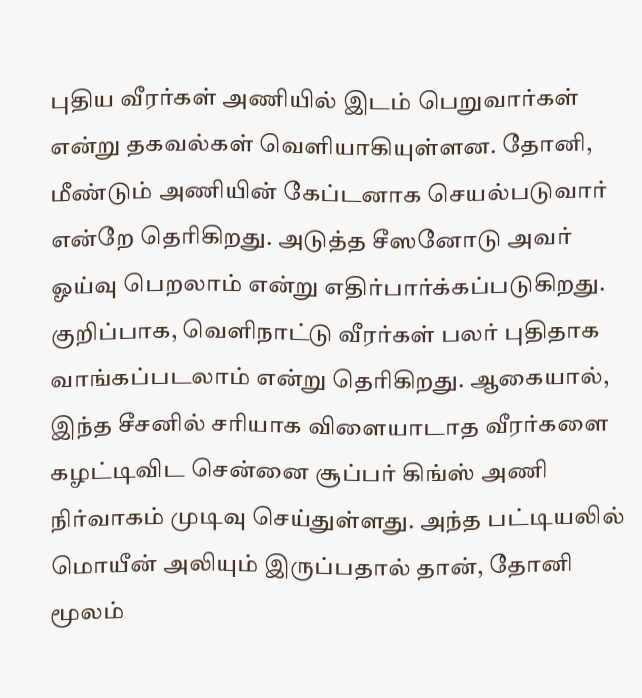புதிய வீரர்கள் அணியில் இடம் பெறுவார்கள் என்று தகவல்கள் வெளியாகியுள்ளன. தோனி, மீண்டும் அணியின் கேப்டனாக செயல்படுவார் என்றே தெரிகிறது. அடுத்த சீஸனோடு அவர் ஓய்வு பெறலாம் என்று எதிர்பார்க்கப்படுகிறது. குறிப்பாக, வெளிநாட்டு வீரர்கள் பலர் புதிதாக வாங்கப்படலாம் என்று தெரிகிறது. ஆகையால், இந்த சீசனில் சரியாக விளையாடாத வீரர்களை கழட்டிவிட சென்னை சூப்பர் கிங்ஸ் அணி நிர்வாகம் முடிவு செய்துள்ளது. அந்த பட்டியலில் மொயீன் அலியும் இருப்பதால் தான், தோனி மூலம்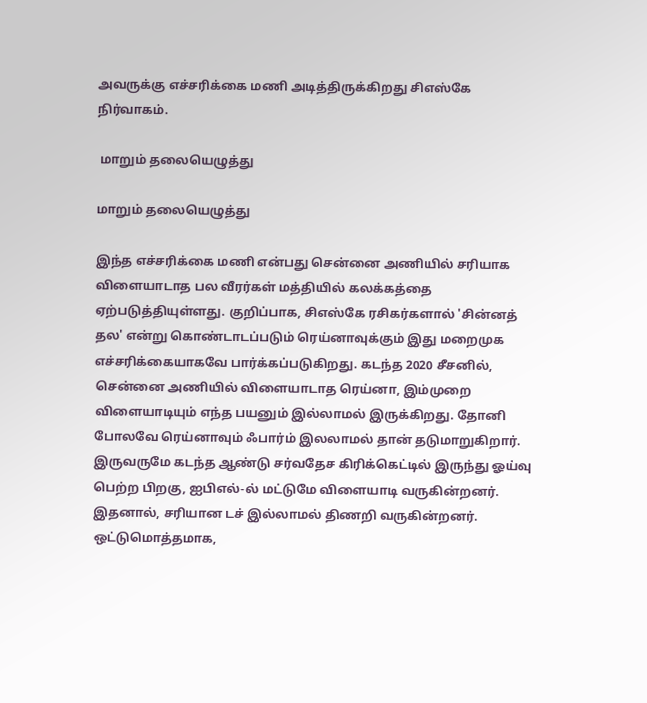அவருக்கு எச்சரிக்கை மணி அடித்திருக்கிறது சிஎஸ்கே நிர்வாகம்.

 மாறும் தலையெழுத்து

மாறும் தலையெழுத்து

இந்த எச்சரிக்கை மணி என்பது சென்னை அணியில் சரியாக விளையாடாத பல வீரர்கள் மத்தியில் கலக்கத்தை ஏற்படுத்தியுள்ளது. குறிப்பாக, சிஎஸ்கே ரசிகர்களால் 'சின்னத் தல' என்று கொண்டாடப்படும் ரெய்னாவுக்கும் இது மறைமுக எச்சரிக்கையாகவே பார்க்கப்படுகிறது. கடந்த 2020 சீசனில், சென்னை அணியில் விளையாடாத ரெய்னா, இம்முறை விளையாடியும் எந்த பயனும் இல்லாமல் இருக்கிறது. தோனி போலவே ரெய்னாவும் ஃபார்ம் இலலாமல் தான் தடுமாறுகிறார். இருவருமே கடந்த ஆண்டு சர்வதேச கிரிக்கெட்டில் இருந்து ஓய்வு பெற்ற பிறகு, ஐபிஎல்-ல் மட்டுமே விளையாடி வருகின்றனர். இதனால், சரியான டச் இல்லாமல் திணறி வருகின்றனர். ஒட்டுமொத்தமாக,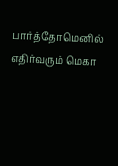பார்த்தோமெனில் எதிர்வரும் மெகா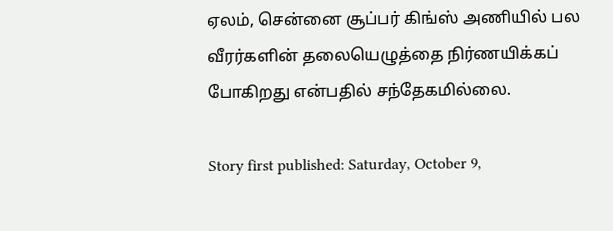ஏலம், சென்னை சூப்பர் கிங்ஸ் அணியில் பல வீரர்களின் தலையெழுத்தை நிர்ணயிக்கப் போகிறது என்பதில் சந்தேகமில்லை.

Story first published: Saturday, October 9,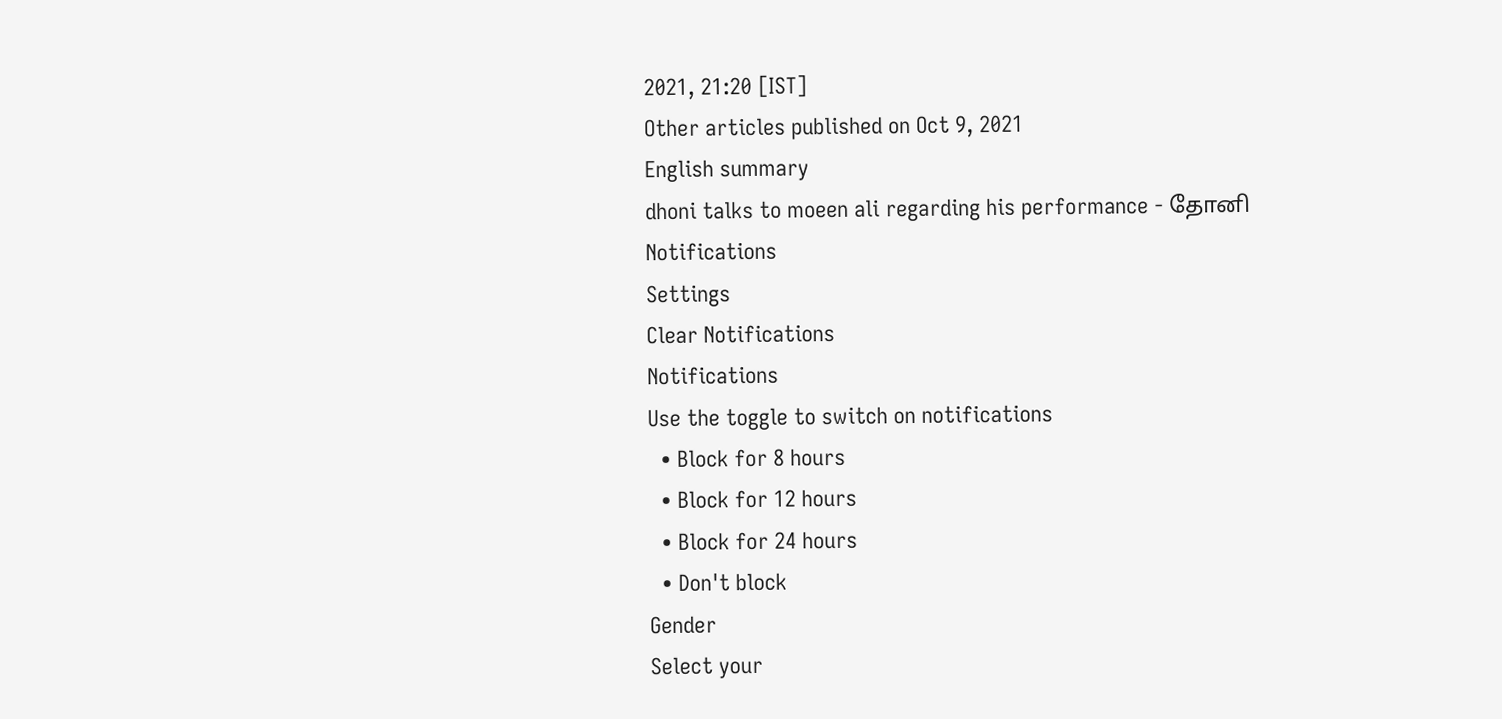2021, 21:20 [IST]
Other articles published on Oct 9, 2021
English summary
dhoni talks to moeen ali regarding his performance - தோனி
Notifications
Settings
Clear Notifications
Notifications
Use the toggle to switch on notifications
  • Block for 8 hours
  • Block for 12 hours
  • Block for 24 hours
  • Don't block
Gender
Select your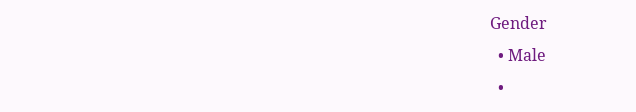Gender
  • Male
  •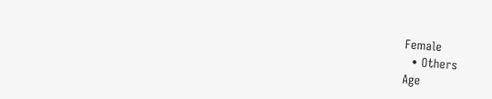Female
  • Others
Age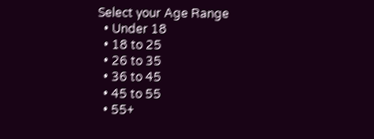Select your Age Range
  • Under 18
  • 18 to 25
  • 26 to 35
  • 36 to 45
  • 45 to 55
  • 55+